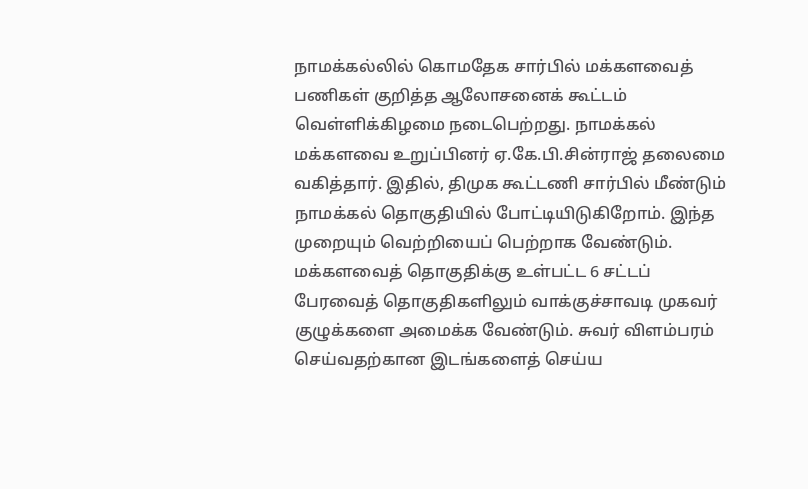நாமக்கல்லில் கொமதேக சார்பில் மக்களவைத் பணிகள் குறித்த ஆலோசனைக் கூட்டம் வெள்ளிக்கிழமை நடைபெற்றது. நாமக்கல் மக்களவை உறுப்பினர் ஏ.கே.பி.சின்ராஜ் தலைமை வகித்தார். இதில், திமுக கூட்டணி சார்பில் மீண்டும் நாமக்கல் தொகுதியில் போட்டியிடுகிறோம். இந்த முறையும் வெற்றியைப் பெற்றாக வேண்டும். மக்களவைத் தொகுதிக்கு உள்பட்ட 6 சட்டப் பேரவைத் தொகுதிகளிலும் வாக்குச்சாவடி முகவர் குழுக்களை அமைக்க வேண்டும். சுவர் விளம்பரம் செய்வதற்கான இடங்களைத் செய்ய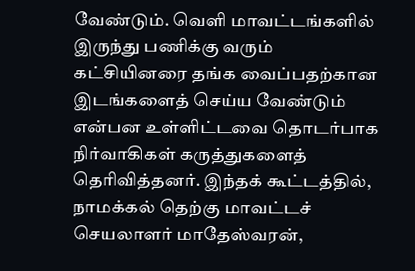வேண்டும். வெளி மாவட்டங்களில் இருந்து பணிக்கு வரும் கட்சியினரை தங்க வைப்பதற்கான இடங்களைத் செய்ய வேண்டும் என்பன உள்ளிட்டவை தொடர்பாக நிர்வாகிகள் கருத்துகளைத் தெரிவித்தனர். இந்தக் கூட்டத்தில், நாமக்கல் தெற்கு மாவட்டச் செயலாளர் மாதேஸ்வரன்,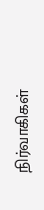நிர்வாகிகள்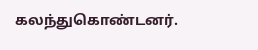கலந்துகொண்டனர்.